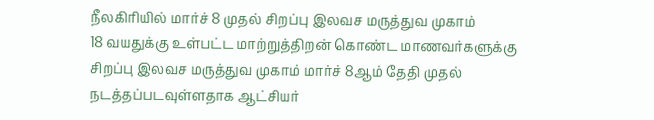நீலகிரியில் மார்ச் 8 முதல் சிறப்பு இலவச மருத்துவ முகாம்
18 வயதுக்கு உள்பட்ட மாற்றுத்திறன் கொண்ட மாணவர்களுக்கு சிறப்பு இலவச மருத்துவ முகாம் மார்ச் 8ஆம் தேதி முதல் நடத்தப்படவுள்ளதாக ஆட்சியர்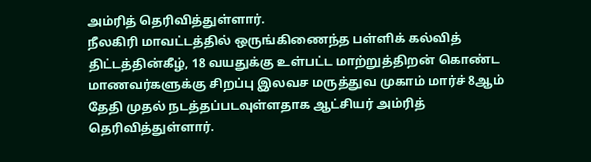அம்ரித் தெரிவித்துள்ளார்.
நீலகிரி மாவட்டத்தில் ஒருங்கிணைந்த பள்ளிக் கல்வித் திட்டத்தின்கீழ், 18 வயதுக்கு உள்பட்ட மாற்றுத்திறன் கொண்ட மாணவர்களுக்கு சிறப்பு இலவச மருத்துவ முகாம் மார்ச் 8ஆம் தேதி முதல் நடத்தப்படவுள்ளதாக ஆட்சியர் அம்ரித் தெரிவித்துள்ளார்.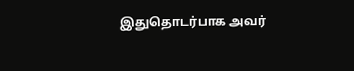இதுதொடர்பாக அவர்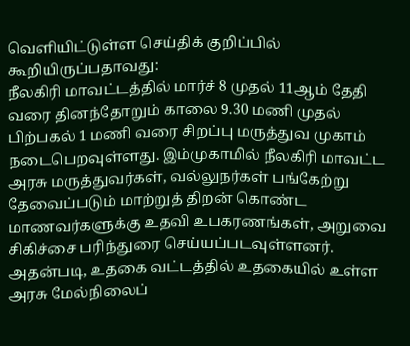வெளியிட்டுள்ள செய்திக் குறிப்பில் கூறியிருப்பதாவது:
நீலகிரி மாவட்டத்தில் மார்ச் 8 முதல் 11ஆம் தேதி வரை தினந்தோறும் காலை 9.30 மணி முதல் பிற்பகல் 1 மணி வரை சிறப்பு மருத்துவ முகாம் நடைபெறவுள்ளது. இம்முகாமில் நீலகிரி மாவட்ட அரசு மருத்துவர்கள், வல்லுநர்கள் பங்கேற்று தேவைப்படும் மாற்றுத் திறன் கொண்ட மாணவர்களுக்கு உதவி உபகரணங்கள், அறுவை சிகிச்சை பரிந்துரை செய்யப்படவுள்ளனர்.
அதன்படி, உதகை வட்டத்தில் உதகையில் உள்ள அரசு மேல்நிலைப்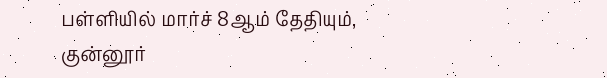பள்ளியில் மார்ச் 8ஆம் தேதியும், குன்னூர்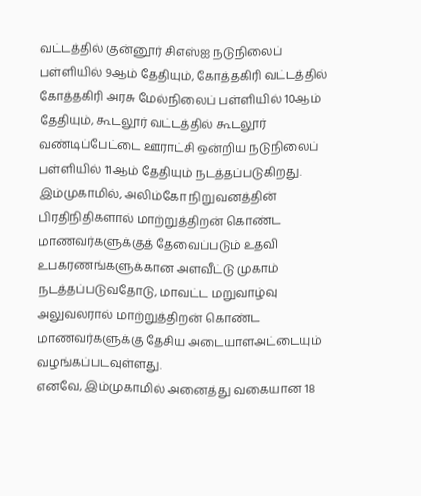வட்டத்தில் குன்னூர் சிஎஸ்ஐ நடுநிலைப் பள்ளியில் 9ஆம் தேதியும், கோத்தகிரி வட்டத்தில் கோத்தகிரி அரசு மேல்நிலைப் பள்ளியில் 10ஆம் தேதியும், கூடலூர் வட்டத்தில் கூடலூர் வண்டிப்பேட்டை ஊராட்சி ஒன்றிய நடுநிலைப் பள்ளியில் 11ஆம் தேதியும் நடத்தப்படுகிறது.
இம்முகாமில், அலிம்கோ நிறுவனத்தின் பிரதிநிதிகளால் மாற்றுத்திறன் கொண்ட மாணவர்களுக்குத் தேவைப்படும் உதவி உபகரணங்களுக்கான அளவீட்டு முகாம் நடத்தப்படுவதோடு, மாவட்ட மறுவாழ்வு அலுவலரால் மாற்றுத்திறன் கொண்ட மாணவர்களுக்கு தேசிய அடையாளஅட்டையும் வழங்கப்படவுள்ளது.
எனவே, இம்முகாமில் அனைத்து வகையான 18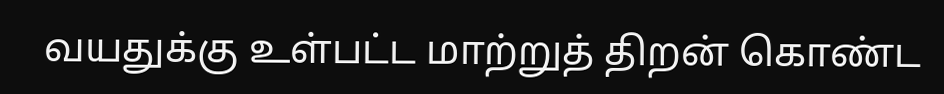வயதுக்கு உள்பட்ட மாற்றுத் திறன் கொண்ட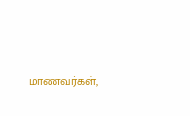மாணவர்கள்,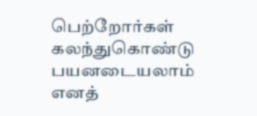பெற்றோர்கள் கலந்துகொண்டு பயனடையலாம் எனத்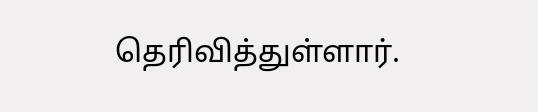தெரிவித்துள்ளார்.